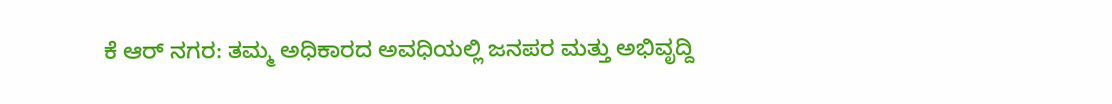ಕೆ ಆರ್ ನಗರ: ತಮ್ಮ ಅಧಿಕಾರದ ಅವಧಿಯಲ್ಲಿ ಜನಪರ ಮತ್ತು ಅಭಿವೃದ್ದಿ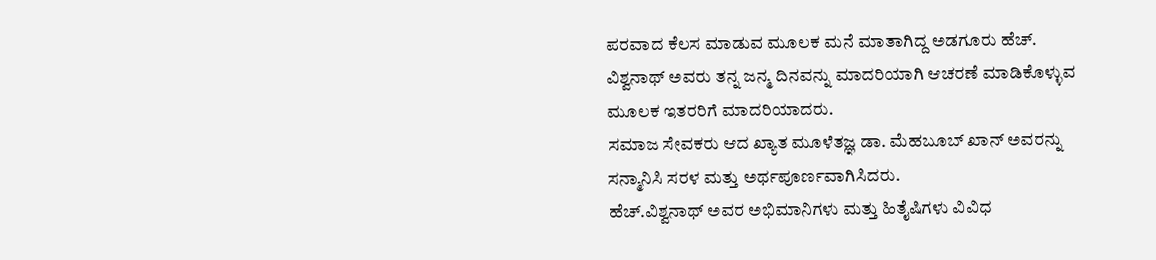ಪರವಾದ ಕೆಲಸ ಮಾಡುವ ಮೂಲಕ ಮನೆ ಮಾತಾಗಿದ್ದ ಅಡಗೂರು ಹೆಚ್. ವಿಶ್ವನಾಥ್ ಅವರು ತನ್ನ ಜನ್ಮ ದಿನವನ್ನು ಮಾದರಿಯಾಗಿ ಆಚರಣೆ ಮಾಡಿಕೊಳ್ಳುವ ಮೂಲಕ ಇತರರಿಗೆ ಮಾದರಿಯಾದರು.
ಸಮಾಜ ಸೇವಕರು ಆದ ಖ್ಯಾತ ಮೂಳೆತಜ್ಞ ಡಾ. ಮೆಹಬೂಬ್ ಖಾನ್ ಅವರನ್ನು ಸನ್ಮಾನಿಸಿ ಸರಳ ಮತ್ತು ಅರ್ಥಪೂರ್ಣವಾಗಿಸಿದರು.
ಹೆಚ್.ವಿಶ್ವನಾಥ್ ಅವರ ಅಭಿಮಾನಿಗಳು ಮತ್ತು ಹಿತೈಷಿಗಳು ವಿವಿಧ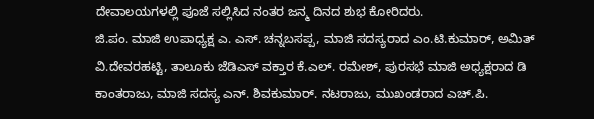ದೇವಾಲಯಗಳಲ್ಲಿ ಪೂಜೆ ಸಲ್ಲಿಸಿದ ನಂತರ ಜನ್ಮ ದಿನದ ಶುಭ ಕೋರಿದರು.
ಜಿ.ಪಂ. ಮಾಜಿ ಉಪಾಧ್ಯಕ್ಷ ಎ. ಎಸ್. ಚನ್ನಬಸಪ್ಪ, ಮಾಜಿ ಸದಸ್ಯರಾದ ಎಂ.ಟಿ.ಕುಮಾರ್, ಅಮಿತ್ ವಿ.ದೇವರಹಟ್ಟಿ, ತಾಲೂಕು ಜೆಡಿಎಸ್ ವಕ್ತಾರ ಕೆ.ಎಲ್. ರಮೇಶ್, ಪುರಸಭೆ ಮಾಜಿ ಅಧ್ಯಕ್ಷರಾದ ಡಿ ಕಾಂತರಾಜು, ಮಾಜಿ ಸದಸ್ಯ ಎನ್. ಶಿವಕುಮಾರ್. ನಟರಾಜು, ಮುಖಂಡರಾದ ಎಚ್.ಪಿ.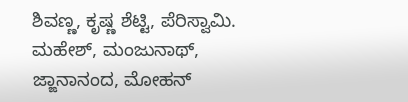ಶಿವಣ್ಣ, ಕೃಷ್ಣ ಶೆಟ್ಟಿ, ಪೆರಿಸ್ವಾಮಿ. ಮಹೇಶ್, ಮಂಜುನಾಥ್, ಜ್ಙಾನಾನಂದ, ಮೋಹನ್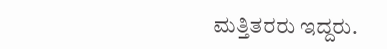ಮತ್ತಿತರರು ಇದ್ದರು.